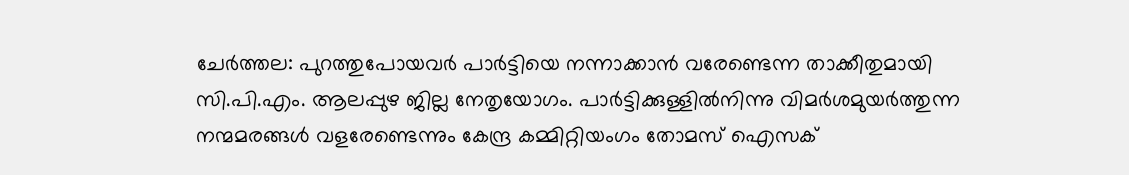ചേർത്തല: പുറത്തുപോയവർ പാർട്ടിയെ നന്നാക്കാൻ വരേണ്ടെന്ന താക്കീതുമായി സി.പി.എം. ആലപ്പുഴ ജില്ല നേതൃയോഗം. പാർട്ടിക്കുള്ളിൽനിന്നു വിമർശമുയർത്തുന്ന നന്മമരങ്ങൾ വളരേണ്ടെന്നും കേന്ദ്ര കമ്മിറ്റിയംഗം തോമസ് ഐസക്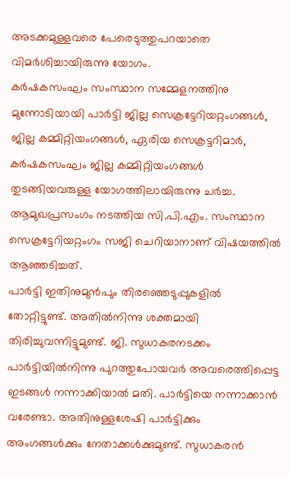അടക്കമുള്ളവരെ പേരെടുത്തുപറയാതെ വിമർശിച്ചായിരുന്നു യോഗം.
കർഷകസംഘം സംസ്ഥാന സമ്മേളനത്തിനു മുന്നോടിയായി പാർട്ടി ജില്ല സെക്രട്ടേറിയറ്റംഗങ്ങൾ, ജില്ല കമ്മിറ്റിയംഗങ്ങൾ, ഏരിയ സെക്രട്ടറിമാർ, കർഷകസംഘം ജില്ല കമ്മിറ്റിയംഗങ്ങൾ തുടങ്ങിയവരുള്ള യോഗത്തിലായിരുന്നു ചർച്ച. ആമുഖപ്രസംഗം നടത്തിയ സി.പി.എം. സംസ്ഥാന സെക്രട്ടേറിയറ്റംഗം സജി ചെറിയാനാണ് വിഷയത്തിൽ ആഞ്ഞടിച്ചത്.
പാർട്ടി ഇതിനുമുൻപും തിരഞ്ഞെടുപ്പുകളിൽ തോറ്റിട്ടുണ്ട്. അതിൽനിന്നു ശക്തമായി തിരിച്ചുവന്നിട്ടുമുണ്ട്. ജി. സുധാകരനടക്കം പാർട്ടിയിൽനിന്നു പുറത്തുപോയവർ അവരെത്തിപ്പെട്ട ഇടങ്ങൾ നന്നാക്കിയാൽ മതി. പാർട്ടിയെ നന്നാക്കാൻ വരേണ്ടാ. അതിനുള്ളശേഷി പാർട്ടിക്കും അംഗങ്ങൾക്കും നേതാക്കൾക്കുമുണ്ട്. സുധാകരൻ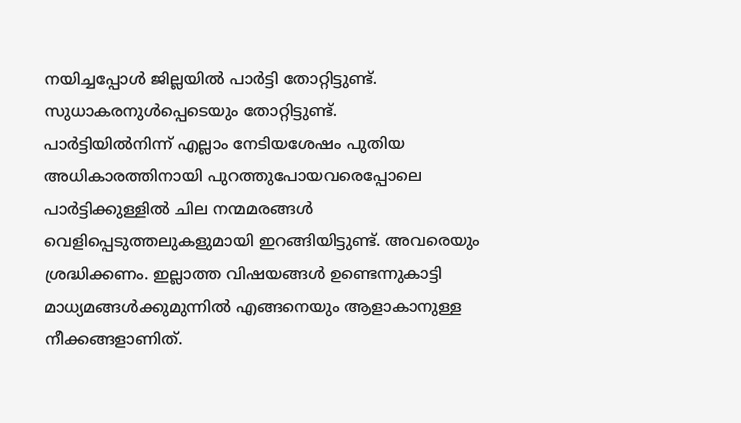നയിച്ചപ്പോൾ ജില്ലയിൽ പാർട്ടി തോറ്റിട്ടുണ്ട്. സുധാകരനുൾപ്പെടെയും തോറ്റിട്ടുണ്ട്.
പാർട്ടിയിൽനിന്ന് എല്ലാം നേടിയശേഷം പുതിയ അധികാരത്തിനായി പുറത്തുപോയവരെപ്പോലെ പാർട്ടിക്കുള്ളിൽ ചില നന്മമരങ്ങൾ വെളിപ്പെടുത്തലുകളുമായി ഇറങ്ങിയിട്ടുണ്ട്. അവരെയും ശ്രദ്ധിക്കണം. ഇല്ലാത്ത വിഷയങ്ങൾ ഉണ്ടെന്നുകാട്ടി മാധ്യമങ്ങൾക്കുമുന്നിൽ എങ്ങനെയും ആളാകാനുള്ള നീക്കങ്ങളാണിത്.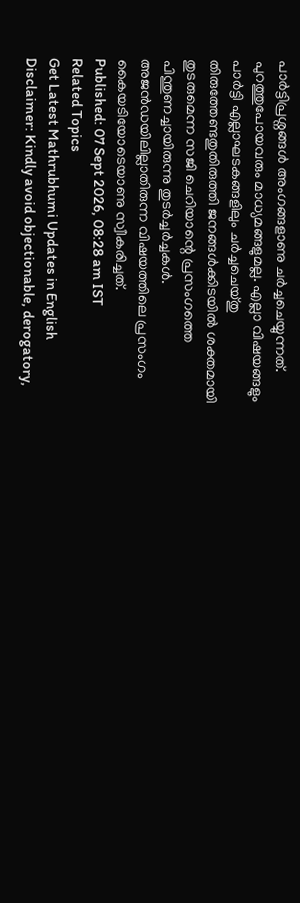പാർട്ടിപ്രശ്നങ്ങൾ അംഗങ്ങളാണു ചർച്ചചെയ്യുന്നത്. പുറത്തുപോയവരും മാധ്യമങ്ങളുമല്ല. എല്ലാ വിഷയങ്ങളും പാർട്ടി എല്ലാഘടകങ്ങളിലും ചർച്ചചെയ്തു തിരുത്തേണ്ടതുതിരുത്തി ജനങ്ങൾക്കിടയിൽ ശക്തമായി തുടരുമെന്ന സജി ചെറിയാന്റെ പ്രസംഗത്തെ പിന്തുണച്ചായിരുന്നു തുടർച്ചർച്ചകൾ. അജൻഡയിലില്ലാതിരുന്ന വിഷയത്തിലെ പ്രസംഗം കൈയടിയോടെയാണു സ്വീകരിച്ചത്.
Published: 07 Sept 2026, 08:28 am IST
Related Topics
Get Latest Mathrubhumi Updates in English
Disclaimer: Kindly avoid objectionable, derogatory,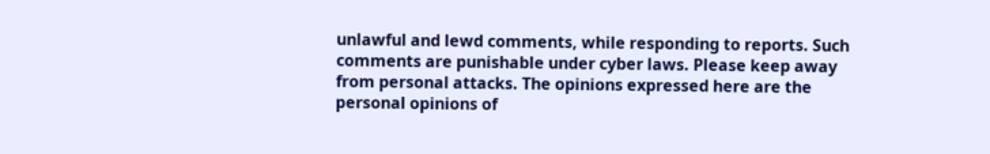unlawful and lewd comments, while responding to reports. Such comments are punishable under cyber laws. Please keep away from personal attacks. The opinions expressed here are the personal opinions of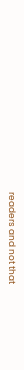readers and not that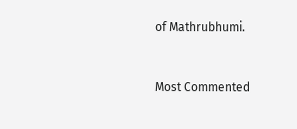of Mathrubhumi.


Most Commented